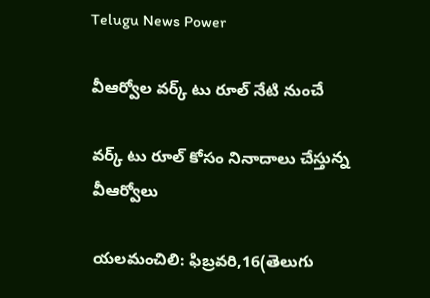Telugu News Power

వీఆర్వోల వర్క్ టు రూల్ నేటి నుంచే

వర్క్ టు రూల్ కోసం నినాదాలు చేస్తున్న వీఆర్వోలు

యలమంచిలి: ఫిబ్రవరి,16(తెలుగు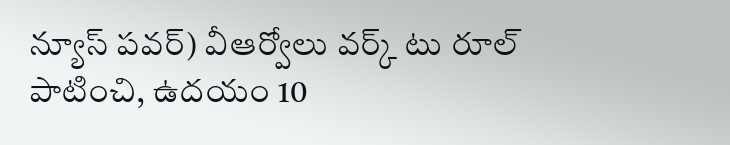న్యూస్ పవర్) వీఆర్వోలు వర్క్ టు రూల్ పాటించి, ఉదయం 10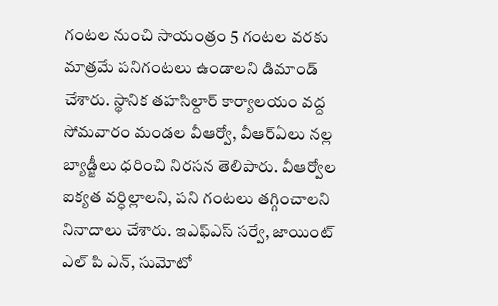గంటల నుంచి సాయంత్రం 5 గంటల వరకు మాత్రమే పనిగంటలు ఉండాలని డిమాండ్ చేశారు. స్థానిక తహసిల్దార్ కార్యాలయం వద్ద సోమవారం మండల వీఆర్వో, వీఆర్ఏలు నల్ల బ్యాడ్జీలు ధరించి నిరసన తెలిపారు. వీఆర్వోల ఐక్యత వర్ధిల్లాలని, పని గంటలు తగ్గించాలని నినాదాలు చేశారు. ఇఎఫ్ఎస్ సర్వే, జాయింట్ ఎల్ పి ఎన్, సుమోటో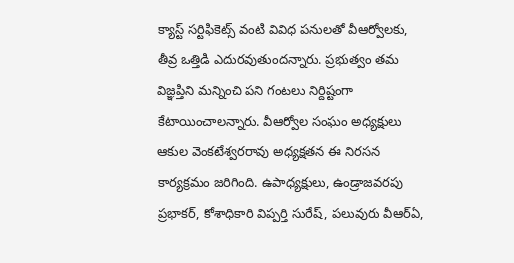క్యాస్ట్ సర్టిఫికెట్స్ వంటి వివిధ పనులతో వీఆర్వోలకు, తీవ్ర ఒత్తిడి ఎదురవుతుందన్నారు. ప్రభుత్వం తమ విజ్ఞప్తిని మన్నించి పని గంటలు నిర్దిష్టంగా కేటాయించాలన్నారు. వీఆర్వోల సంఘం అధ్యక్షులు ఆకుల వెంకటేశ్వరరావు అధ్యక్షతన ఈ నిరసన కార్యక్రమం జరిగింది. ఉపాధ్యక్షులు, ఉండ్రాజవరపు ప్రభాకర్, కోశాధికారి విప్పర్తి సురేష్, పలువురు వీఆర్ఏ,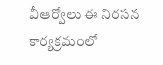వీఆర్వోలు ఈ నిరసన కార్యక్రమంలో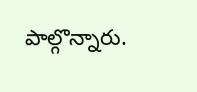పాల్గొన్నారు.